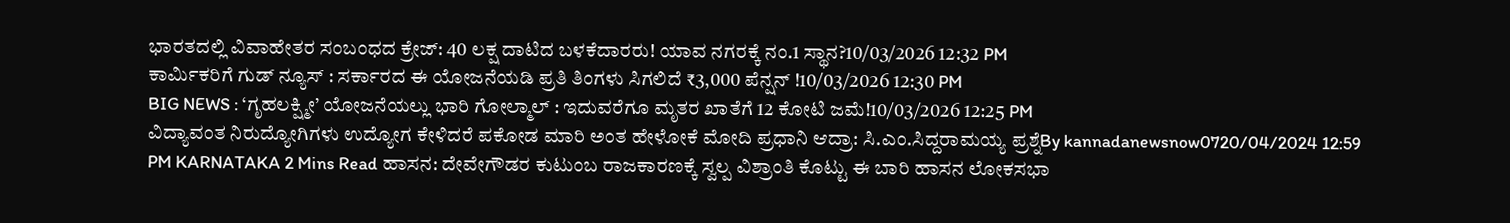ಭಾರತದಲ್ಲಿ ವಿವಾಹೇತರ ಸಂಬಂಧದ ಕ್ರೇಜ್: 40 ಲಕ್ಷ ದಾಟಿದ ಬಳಕೆದಾರರು! ಯಾವ ನಗರಕ್ಕೆ ನಂ.1 ಸ್ಥಾನ?10/03/2026 12:32 PM
ಕಾರ್ಮಿಕರಿಗೆ ಗುಡ್ ನ್ಯೂಸ್ : ಸರ್ಕಾರದ ಈ ಯೋಜನೆಯಡಿ ಪ್ರತಿ ತಿಂಗಳು ಸಿಗಲಿದೆ ₹3,000 ಪೆನ್ಷನ್ !10/03/2026 12:30 PM
BIG NEWS : ‘ಗೃಹಲಕ್ಷ್ಮೀ’ ಯೋಜನೆಯಲ್ಲು ಭಾರಿ ಗೋಲ್ಮಾಲ್ : ಇದುವರೆಗೂ ಮೃತರ ಖಾತೆಗೆ 12 ಕೋಟಿ ಜಮೆ!10/03/2026 12:25 PM
ವಿದ್ಯಾವಂತ ನಿರುದ್ಯೋಗಿಗಳು ಉದ್ಯೋಗ ಕೇಳಿದರೆ ಪಕೋಡ ಮಾರಿ ಅಂತ ಹೇಳೋಕೆ ಮೋದಿ ಪ್ರಧಾನಿ ಆದ್ರಾ: ಸಿ.ಎಂ.ಸಿದ್ದರಾಮಯ್ಯ ಪ್ರಶ್ನೆBy kannadanewsnow0720/04/2024 12:59 PM KARNATAKA 2 Mins Read ಹಾಸನ: ದೇವೇಗೌಡರ ಕುಟುಂಬ ರಾಜಕಾರಣಕ್ಕೆ ಸ್ವಲ್ಪ ವಿಶ್ರಾಂತಿ ಕೊಟ್ಟು ಈ ಬಾರಿ ಹಾಸನ ಲೋಕಸಭಾ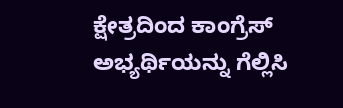ಕ್ಷೇತ್ರದಿಂದ ಕಾಂಗ್ರೆಸ್ ಅಭ್ಯರ್ಥಿಯನ್ನು ಗೆಲ್ಲಿಸಿ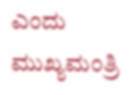ಎಂದು ಮುಖ್ಯಮಂತ್ರಿ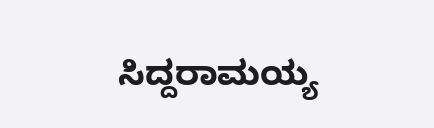ಸಿದ್ದರಾಮಯ್ಯ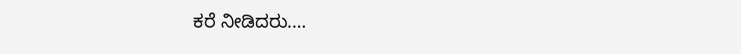ಕರೆ ನೀಡಿದರು.…